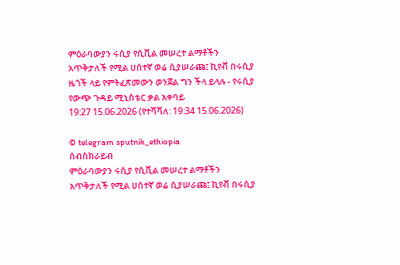ምዕራባውያን ሩሲያ የሲቪል መሠረተ ልማቶችን አጥቅታለች የሚል ሀሰተኛ ወሬ ሲያሠራጩ፤ ኪየቭ በሩሲያ ዜጎች ላይ የምትፈጽመውን ወንጀል ግን ችላ ይላሉ - የሩሲያ የውጭ ጉዳይ ሚኒስቴር ቃል አቀባይ
19:27 15.06.2026 (የተሻሻለ: 19:34 15.06.2026)

© telegram sputnik_ethiopia
ሰብስክራይብ
ምዕራባውያን ሩሲያ የሲቪል መሠረተ ልማቶችን አጥቅታለች የሚል ሀሰተኛ ወሬ ሲያሠራጩ፤ ኪየቭ በሩሲያ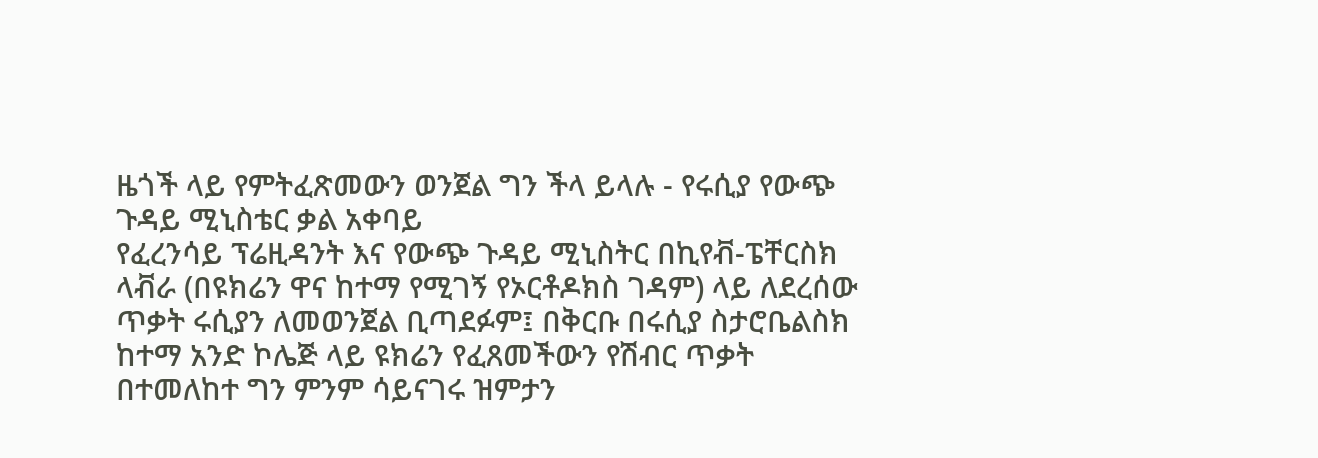ዜጎች ላይ የምትፈጽመውን ወንጀል ግን ችላ ይላሉ - የሩሲያ የውጭ ጉዳይ ሚኒስቴር ቃል አቀባይ
የፈረንሳይ ፕሬዚዳንት እና የውጭ ጉዳይ ሚኒስትር በኪየቭ-ፔቸርስክ ላቭራ (በዩክሬን ዋና ከተማ የሚገኝ የኦርቶዶክስ ገዳም) ላይ ለደረሰው ጥቃት ሩሲያን ለመወንጀል ቢጣደፉም፤ በቅርቡ በሩሲያ ስታሮቤልስክ ከተማ አንድ ኮሌጅ ላይ ዩክሬን የፈጸመችውን የሽብር ጥቃት በተመለከተ ግን ምንም ሳይናገሩ ዝምታን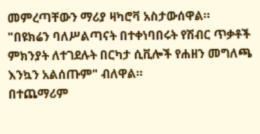መምረጣቸውን ማሪያ ዛካሮቫ አስታውሰዋል።
"በዩክሬን ባለሥልጣናት በተቀነባበሩት የሽብር ጥቃቶች ምክንያት ለተገደሉት በርካታ ሲቪሎች የሐዘን መግለጫ እንኳን አልሰጡም" ብለዋል።
በተጨማሪም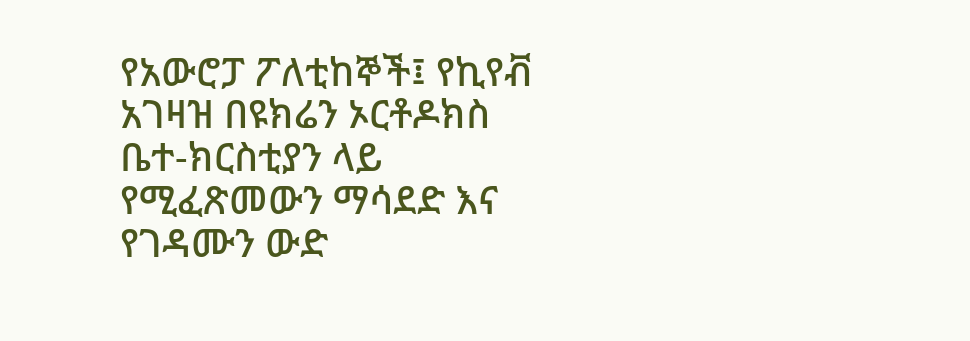የአውሮፓ ፖለቲከኞች፤ የኪየቭ አገዛዝ በዩክሬን ኦርቶዶክስ ቤተ-ክርስቲያን ላይ የሚፈጽመውን ማሳደድ እና የገዳሙን ውድ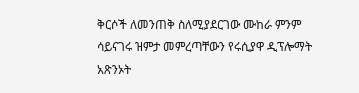ቅርሶች ለመንጠቅ ስለሚያደርገው ሙከራ ምንም ሳይናገሩ ዝምታ መምረጣቸውን የሩሲያዋ ዲፕሎማት አጽንኦት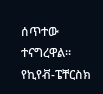ሰጥተው ተናግረዋል።
የኪየቭ-ፔቸርስክ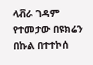ላቭራ ገዳም የተመታው በዩክሬን በኩል በተተኮሰ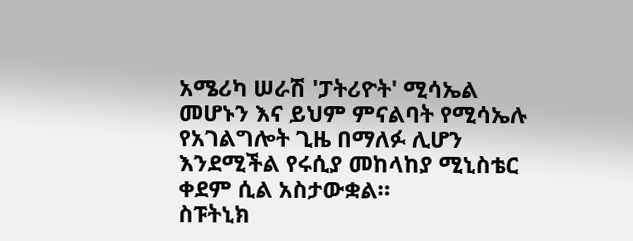አሜሪካ ሠራሽ 'ፓትሪዮት' ሚሳኤል መሆኑን እና ይህም ምናልባት የሚሳኤሉ የአገልግሎት ጊዜ በማለፉ ሊሆን እንደሚችል የሩሲያ መከላከያ ሚኒስቴር ቀደም ሲል አስታውቋል።
ስፑትኒክ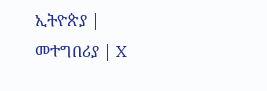ኢትዮጵያ | መተግበሪያ | X